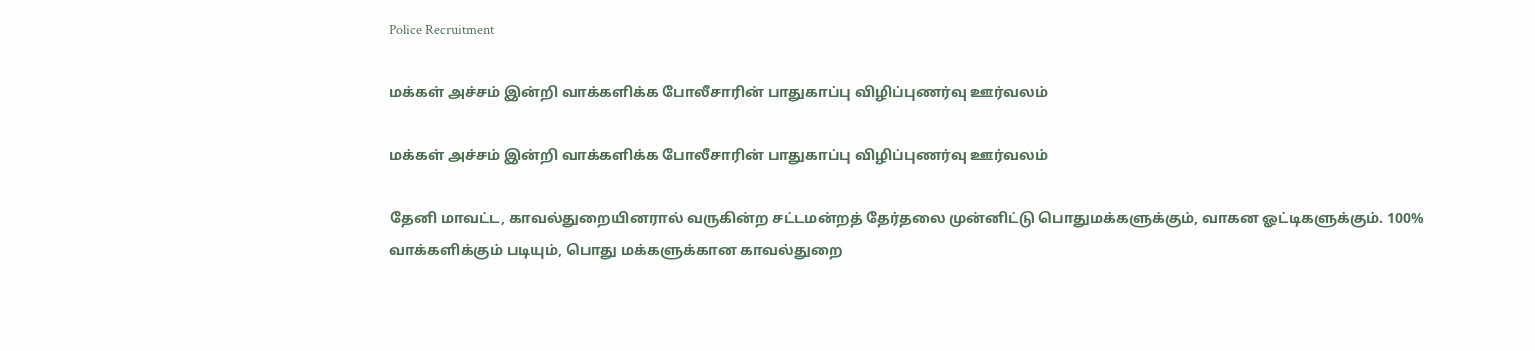Police Recruitment

மக்கள் அச்சம் இன்றி வாக்களிக்க போலீசாரின் பாதுகாப்பு விழிப்புணர்வு ஊர்வலம்

மக்கள் அச்சம் இன்றி வாக்களிக்க போலீசாரின் பாதுகாப்பு விழிப்புணர்வு ஊர்வலம்

தேனி மாவட்ட, காவல்துறையினரால் வருகின்ற சட்டமன்றத் தேர்தலை முன்னிட்டு பொதுமக்களுக்கும், வாகன ஓட்டிகளுக்கும். 100% வாக்களிக்கும் படியும், பொது மக்களுக்கான காவல்துறை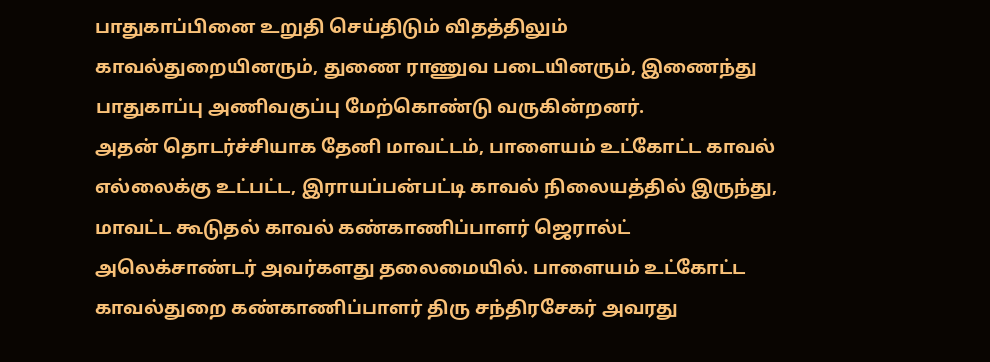பாதுகாப்பினை உறுதி செய்திடும் விதத்திலும் காவல்துறையினரும், துணை ராணுவ படையினரும், இணைந்து பாதுகாப்பு அணிவகுப்பு மேற்கொண்டு வருகின்றனர்.
அதன் தொடர்ச்சியாக தேனி மாவட்டம், பாளையம் உட்கோட்ட காவல் எல்லைக்கு உட்பட்ட, இராயப்பன்பட்டி காவல் நிலையத்தில் இருந்து, மாவட்ட கூடுதல் காவல் கண்காணிப்பாளர் ஜெரால்ட் அலெக்சாண்டர் அவர்களது தலைமையில். பாளையம் உட்கோட்ட காவல்துறை கண்காணிப்பாளர் திரு சந்திரசேகர் அவரது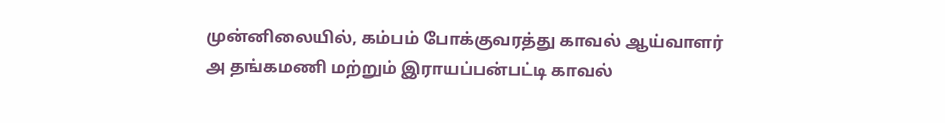முன்னிலையில், கம்பம் போக்குவரத்து காவல் ஆய்வாளர்
அ தங்கமணி மற்றும் இராயப்பன்பட்டி காவல்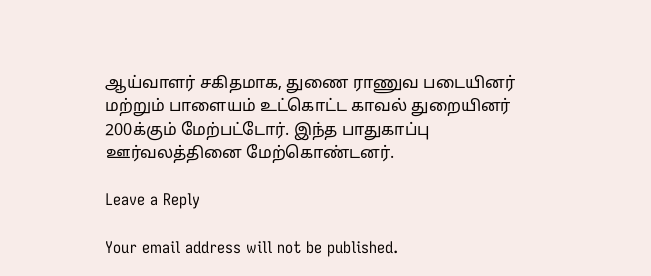ஆய்வாளர் சகிதமாக, துணை ராணுவ படையினர் மற்றும் பாளையம் உட்கொட்ட காவல் துறையினர் 200க்கும் மேற்பட்டோர். இந்த பாதுகாப்பு ஊர்வலத்தினை மேற்கொண்டனர்.

Leave a Reply

Your email address will not be published.